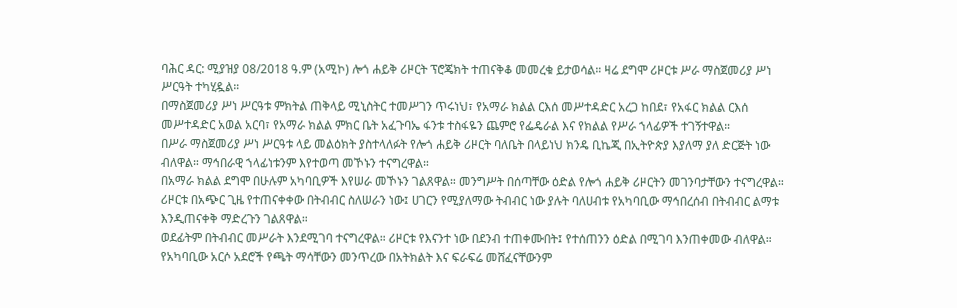ባሕር ዳር: ሚያዝያ 08/2018 ዓ.ም (አሚኮ) ሎጎ ሐይቅ ሪዞርት ፕሮጄክት ተጠናቅቆ መመረቁ ይታወሳል። ዛሬ ደግሞ ሪዞርቱ ሥራ ማስጀመሪያ ሥነ ሥርዓት ተካሂዷል።
በማስጀመሪያ ሥነ ሥርዓቱ ምክትል ጠቅላይ ሚኒስትር ተመሥገን ጥሩነህ፣ የአማራ ክልል ርእሰ መሥተዳድር አረጋ ከበደ፣ የአፋር ክልል ርእሰ መሥተዳድር አወል አርባ፣ የአማራ ክልል ምክር ቤት አፈጉባኤ ፋንቱ ተስፋዬን ጨምሮ የፌዴራል እና የክልል የሥራ ኀላፊዎች ተገኝተዋል።
በሥራ ማስጀመሪያ ሥነ ሥርዓቱ ላይ መልዕክት ያስተላለፉት የሎጎ ሐይቅ ሪዞርት ባለቤት በላይነህ ክንዴ ቢኬጂ በኢትዮጵያ እያለማ ያለ ድርጅት ነው ብለዋል። ማኅበራዊ ኀላፊነቱንም እየተወጣ መኾኑን ተናግረዋል።
በአማራ ክልል ደግሞ በሁሉም አካባቢዎች እየሠራ መኾኑን ገልጸዋል። መንግሥት በሰጣቸው ዕድል የሎጎ ሐይቅ ሪዞርትን መገንባታቸውን ተናግረዋል። ሪዞርቱ በአጭር ጊዜ የተጠናቀቀው በትብብር ስለሠራን ነው፤ ሀገርን የሚያለማው ትብብር ነው ያሉት ባለሀብቱ የአካባቢው ማኅበረሰብ በትብብር ልማቱ እንዲጠናቀቅ ማድረጉን ገልጸዋል።
ወደፊትም በትብብር መሥራት እንደሚገባ ተናግረዋል። ሪዞርቱ የእናንተ ነው በደንብ ተጠቀሙበት፤ የተሰጠንን ዕድል በሚገባ እንጠቀመው ብለዋል።
የአካባቢው አርሶ አደሮች የጫት ማሳቸውን መንጥረው በአትክልት እና ፍራፍሬ መሸፈናቸውንም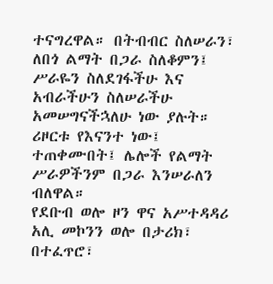ተናግረዋል። በትብብር ስለሠራን፣ ለበጎ ልማት በጋራ ስለቆምን፤ ሥራዬን ስለደገፋችሁ እና አብራችሁን ስለሠራችሁ አመሠግናችኋለሁ ነው ያሉት።
ሪዞርቱ የእናንተ ነው፤ ተጠቀሙበት፤ ሌሎች የልማት ሥራዎችንም በጋራ እንሠራለን ብለዋል።
የደቡብ ወሎ ዞን ዋና አሥተዳዳሪ አሊ መኮንን ወሎ በታሪክ፣ በተፈጥሮ፣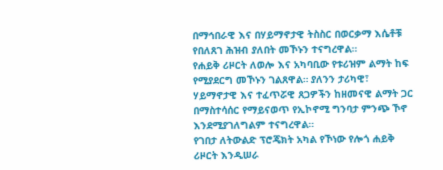በማኅበራዊ እና በሃይማኖታዊ ትስስር በወርቃማ እሴቶቹ የበለጸገ ሕዝብ ያለበት መኾኑን ተናግረዋል።
የሐይቅ ሪዞርት ለወሎ እና አካባቢው የቱሪዝም ልማት ከፍ የሚያደርግ መኾኑን ገልጸዋል። ያለንን ታሪካዊ፣ ሃይማኖታዊ እና ተፈጥሯዊ ጸጋዎችን ከዘመናዊ ልማት ጋር በማስተሳሰር የማይናወጥ የኢኮኖሚ ግንባታ ምንጭ ኾኖ እንደሚያገለግልም ተናግረዋል።
የገበታ ለትውልድ ፕሮጄክት አካል የኾነው የሎጎ ሐይቅ ሪዞርት እንዲሠራ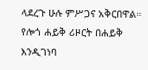ላደረጉ ሁሉ ምሥጋና አቅርበዋል።
የሎጎ ሐይቅ ሪዞርት በሐይቅ እንዲገነባ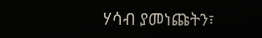ሃሳብ ያመነጩትን፣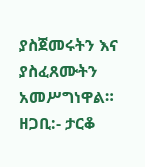ያስጀመሩትን እና ያስፈጸሙትን አመሥግነዋል።
ዘጋቢ:- ታርቆ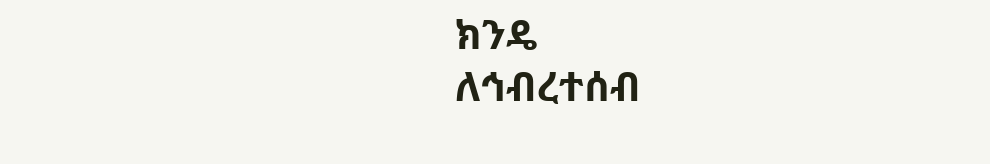ክንዴ
ለኅብረተሰብ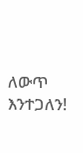ለውጥ እንተጋለን!